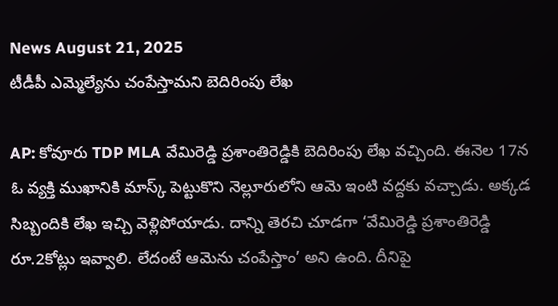News August 21, 2025
టీడీపీ ఎమ్మెల్యేను చంపేస్తామని బెదిరింపు లేఖ

AP: కోవూరు TDP MLA వేమిరెడ్డి ప్రశాంతిరెడ్డికి బెదిరింపు లేఖ వచ్చింది. ఈనెల 17న ఓ వ్యక్తి ముఖానికి మాస్క్ పెట్టుకొని నెల్లూరులోని ఆమె ఇంటి వద్దకు వచ్చాడు. అక్కడ సిబ్బందికి లేఖ ఇచ్చి వెళ్లిపోయాడు. దాన్ని తెరచి చూడగా ‘వేమిరెడ్డి ప్రశాంతిరెడ్డి రూ.2కోట్లు ఇవ్వాలి. లేదంటే ఆమెను చంపేస్తాం’ అని ఉంది. దీనిపై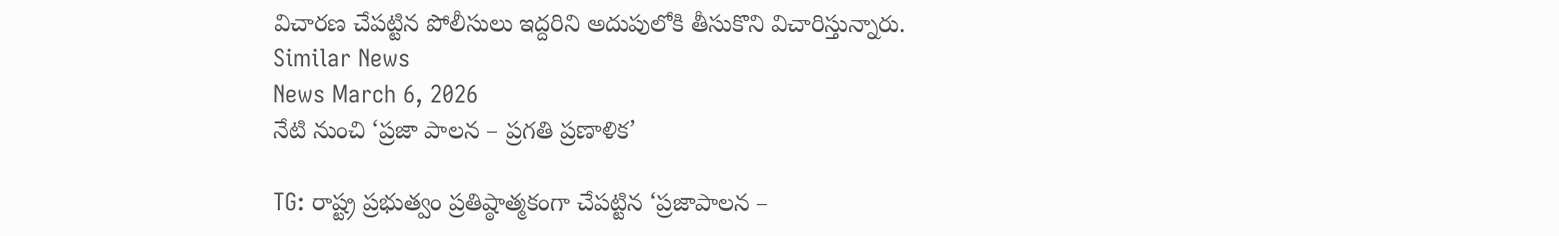విచారణ చేపట్టిన పోలీసులు ఇద్దరిని అదుపులోకి తీసుకొని విచారిస్తున్నారు.
Similar News
News March 6, 2026
నేటి నుంచి ‘ప్రజా పాలన – ప్రగతి ప్రణాళిక’

TG: రాష్ట్ర ప్రభుత్వం ప్రతిష్ఠాత్మకంగా చేపట్టిన ‘ప్రజాపాలన –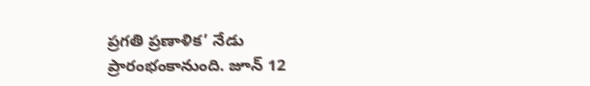ప్రగతి ప్రణాళిక’ నేడు ప్రారంభంకానుంది. జూన్ 12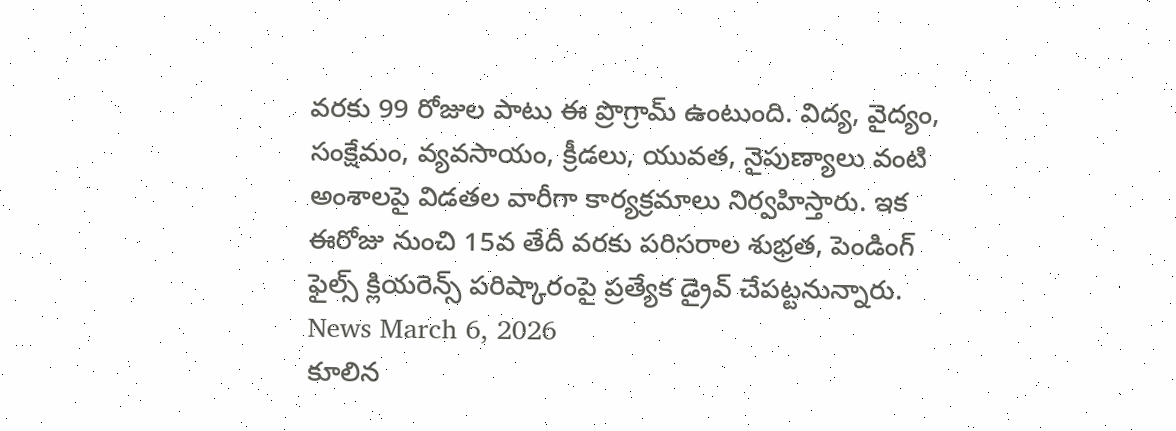వరకు 99 రోజుల పాటు ఈ ప్రొగ్రామ్ ఉంటుంది. విద్య, వైద్యం, సంక్షేమం, వ్యవసాయం, క్రీడలు, యువత, నైపుణ్యాలు వంటి అంశాలపై విడతల వారీగా కార్యక్రమాలు నిర్వహిస్తారు. ఇక ఈరోజు నుంచి 15వ తేదీ వరకు పరిసరాల శుభ్రత, పెండింగ్ ఫైల్స్ క్లియరెన్స్ పరిష్కారంపై ప్రత్యేక డ్రైవ్ చేపట్టనున్నారు.
News March 6, 2026
కూలిన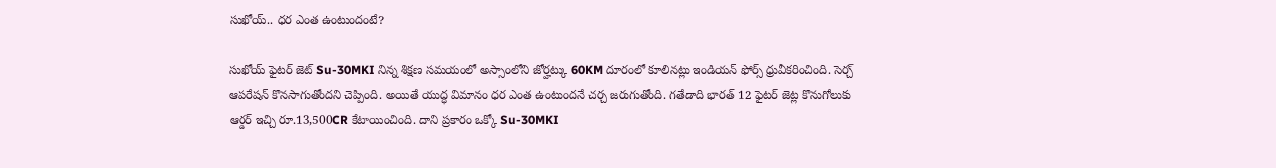సుఖోయ్.. ధర ఎంత ఉంటుందంటే?

సుఖోయ్ ఫైటర్ జెట్ Su-30MKI నిన్న శిక్షణ సమయంలో అస్సాంలోని జోర్హట్కు 60KM దూరంలో కూలినట్లు ఇండియన్ ఫోర్స్ ధ్రువీకరించింది. సెర్చ్ ఆపరేషన్ కొనసాగుతోందని చెప్పింది. అయితే యుద్ధ విమానం ధర ఎంత ఉంటుందనే చర్చ జరుగుతోంది. గతేడాది భారత్ 12 ఫైటర్ జెట్ల కొనుగోలుకు ఆర్డర్ ఇచ్చి రూ.13,500CR కేటాయించింది. దాని ప్రకారం ఒక్కో Su-30MKI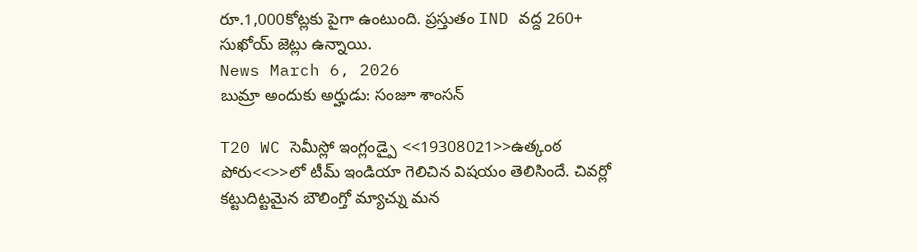రూ.1,000కోట్లకు పైగా ఉంటుంది. ప్రస్తుతం IND వద్ద 260+ సుఖోయ్ జెట్లు ఉన్నాయి.
News March 6, 2026
బుమ్రా అందుకు అర్హుడు: సంజూ శాంసన్

T20 WC సెమీస్లో ఇంగ్లండ్పై <<19308021>>ఉత్కంఠ పోరు<<>>లో టీమ్ ఇండియా గెలిచిన విషయం తెలిసిందే. చివర్లో కట్టుదిట్టమైన బౌలింగ్తో మ్యాచ్ను మన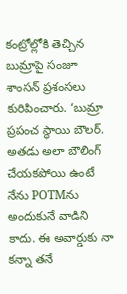కంట్రోల్లోకి తెచ్చిన బుమ్రాపై సంజూ శాంసన్ ప్రశంసలు కురిపించారు. ‘బుమ్రా ప్రపంచ స్థాయి బౌలర్. అతడు అలా బౌలింగ్ చేయకపోయి ఉంటే నేను POTMను అందుకునే వాడిని కాదు. ఈ అవార్డుకు నా కన్నా తనే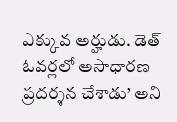ఎక్కువ అర్హుడు. డెత్ ఓవర్లలో అసాధారణ ప్రదర్శన చేశాడు’ అని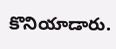కొనియాడారు.